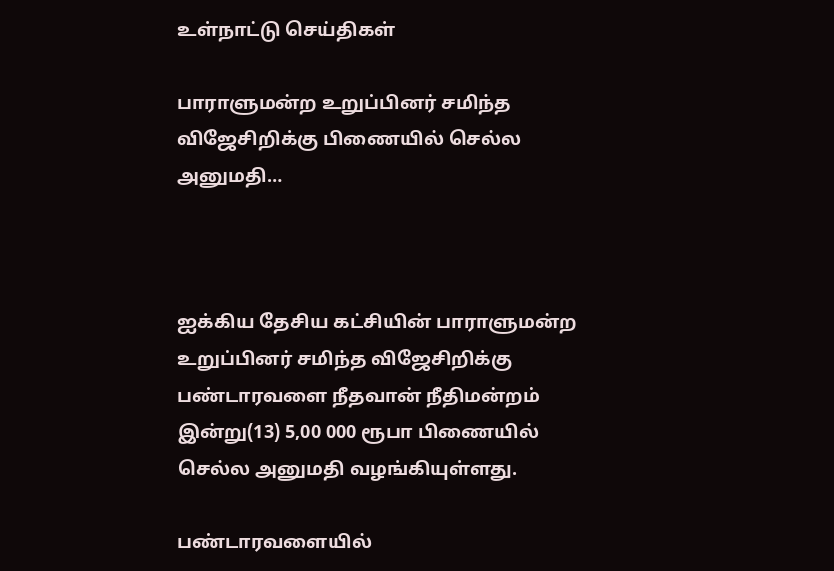உள்நாட்டு செய்திகள்

பாராளுமன்ற உறுப்பினர் சமிந்த விஜேசிறிக்கு பிணையில் செல்ல அனுமதி…



ஐக்கிய தேசிய கட்சியின் பாராளுமன்ற உறுப்பினர் சமிந்த விஜேசிறிக்கு பண்டாரவளை நீதவான் நீதிமன்றம் இன்று(13) 5,00 000 ரூபா பிணையில் செல்ல அனுமதி வழங்கியுள்ளது.

பண்டாரவளையில்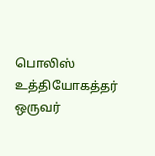பொலிஸ் உத்தியோகத்தர் ஒருவர்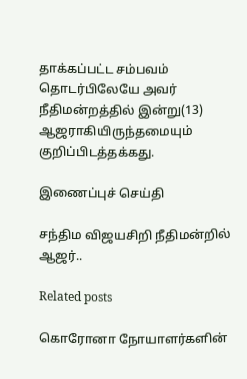தாக்கப்பட்ட சம்பவம் தொடர்பிலேயே அவர் நீதிமன்றத்தில் இன்று(13) ஆஜராகியிருந்தமையும் குறிப்பிடத்தக்கது.

இணைப்புச் செய்தி

சந்திம விஜயசிறி நீதிமன்றில் ஆஜர்..

Related posts

கொரோனா நோயாளர்களின்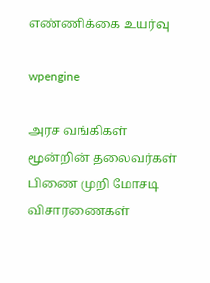எண்ணிக்கை உயர்வு

wpengine

அரச வங்கிகள் மூன்றின் தலைவர்கள் பிணை முறி மோசடி விசாரணைகள்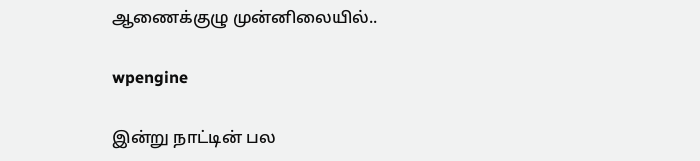ஆணைக்குழு முன்னிலையில்..

wpengine

இன்று நாட்டின் பல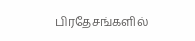பிரதேசங்களில்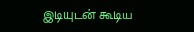இடியுடன் கூடிய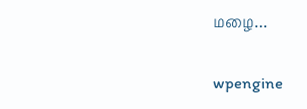மழை…

wpengine